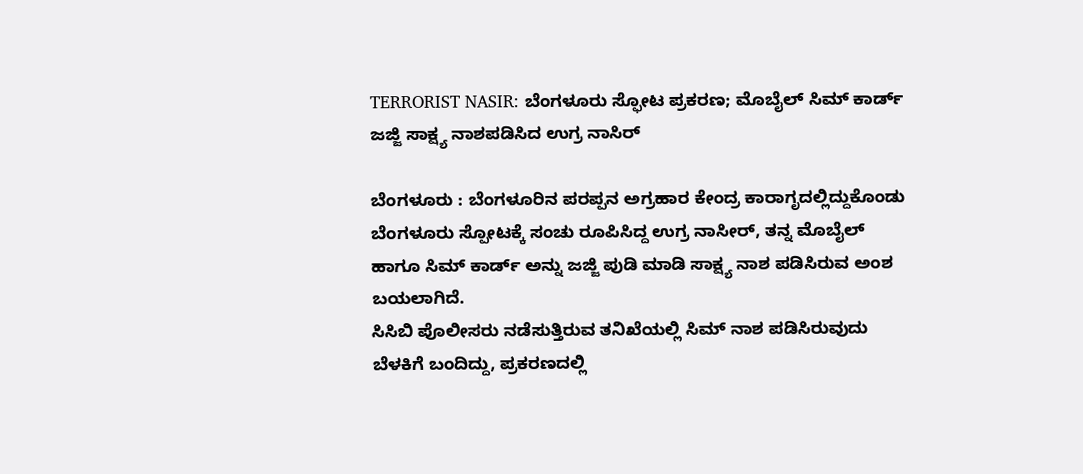TERRORIST NASIR: ಬೆಂಗಳೂರು ಸ್ಫೋಟ ಪ್ರಕರಣ; ಮೊಬೈಲ್ ಸಿಮ್ ಕಾರ್ಡ್ ಜಜ್ಜಿ ಸಾಕ್ಷ್ಯ ನಾಶಪಡಿಸಿದ ಉಗ್ರ ನಾಸಿರ್

ಬೆಂಗಳೂರು : ಬೆಂಗಳೂರಿನ ಪರಪ್ಪನ ಅಗ್ರಹಾರ ಕೇಂದ್ರ ಕಾರಾಗೃದಲ್ಲಿದ್ದುಕೊಂಡು ಬೆಂಗಳೂರು ಸ್ಪೋಟಕ್ಕೆ ಸಂಚು ರೂಪಿಸಿದ್ದ ಉಗ್ರ ನಾಸೀರ್, ತನ್ನ ಮೊಬೈಲ್ ಹಾಗೂ ಸಿಮ್ ಕಾರ್ಡ್ ಅನ್ನು ಜಜ್ಜಿ ಪುಡಿ ಮಾಡಿ ಸಾಕ್ಷ್ಯ ನಾಶ ಪಡಿಸಿರುವ ಅಂಶ ಬಯಲಾಗಿದೆ.
ಸಿಸಿಬಿ ಪೊಲೀಸರು ನಡೆಸುತ್ತಿರುವ ತನಿಖೆಯಲ್ಲಿ ಸಿಮ್ ನಾಶ ಪಡಿಸಿರುವುದು ಬೆಳಕಿಗೆ ಬಂದಿದ್ದು, ಪ್ರಕರಣದಲ್ಲಿ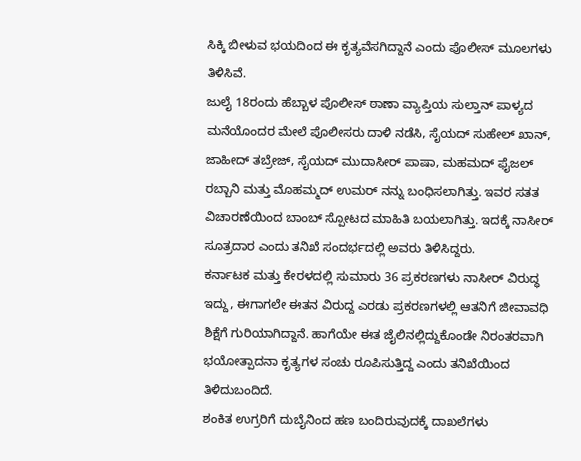ಸಿಕ್ಕಿ ಬೀಳುವ ಭಯದಿಂದ ಈ ಕೃತ್ಯವೆಸಗಿದ್ದಾನೆ ಎಂದು ಪೊಲೀಸ್ ಮೂಲಗಳು ತಿಳಿಸಿವೆ.
ಜುಲೈ 18ರಂದು ಹೆಬ್ಬಾಳ ಪೊಲೀಸ್ ಠಾಣಾ ವ್ಯಾಪ್ತಿಯ ಸುಲ್ತಾನ್ ಪಾಳ್ಯದ ಮನೆಯೊಂದರ ಮೇಲೆ ಪೊಲೀಸರು ದಾಳಿ ನಡೆಸಿ, ಸೈಯದ್ ಸುಹೇಲ್ ಖಾನ್, ಜಾಹೀದ್ ತಬ್ರೇಜ್, ಸೈಯದ್ ಮುದಾಸೀರ್ ಪಾಷಾ, ಮಹಮದ್ ಫೈಜಲ್ ರಬ್ಬಾನಿ ಮತ್ತು ಮೊಹಮ್ಮದ್ ಉಮರ್ ನನ್ನು ಬಂಧಿಸಲಾಗಿತ್ತು. ಇವರ ಸತತ ವಿಚಾರಣೆಯಿಂದ ಬಾಂಬ್ ಸ್ಪೋಟದ ಮಾಹಿತಿ ಬಯಲಾಗಿತ್ತು. ಇದಕ್ಕೆ ನಾಸೀರ್ ಸೂತ್ರದಾರ ಎಂದು ತನಿಖೆ ಸಂದರ್ಭದಲ್ಲಿ ಅವರು ತಿಳಿಸಿದ್ದರು.
ಕರ್ನಾಟಕ ಮತ್ತು ಕೇರಳದಲ್ಲಿ ಸುಮಾರು 36 ಪ್ರಕರಣಗಳು ನಾಸೀರ್ ವಿರುದ್ಧ ಇದ್ದು, ಈಗಾಗಲೇ ಈತನ ವಿರುದ್ದ ಎರಡು ಪ್ರಕರಣಗಳಲ್ಲಿ ಆತನಿಗೆ ಜೀವಾವಧಿ ಶಿಕ್ಷೆಗೆ ಗುರಿಯಾಗಿದ್ದಾನೆ. ಹಾಗೆಯೇ ಈತ ಜೈಲಿನಲ್ಲಿದ್ದುಕೊಂಡೇ ನಿರಂತರವಾಗಿ ಭಯೋತ್ಪಾದನಾ ಕೃತ್ಯಗಳ ಸಂಚು ರೂಪಿಸುತ್ತಿದ್ದ ಎಂದು ತನಿಖೆಯಿಂದ ತಿಳಿದುಬಂದಿದೆ.
ಶಂಕಿತ ಉಗ್ರರಿಗೆ ದುಬೈನಿಂದ ಹಣ ಬಂದಿರುವುದಕ್ಕೆ ದಾಖಲೆಗಳು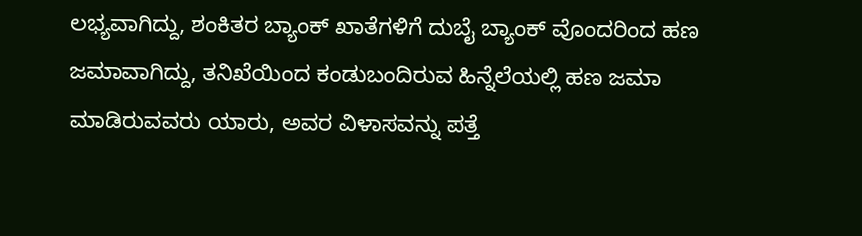ಲಭ್ಯವಾಗಿದ್ದು, ಶಂಕಿತರ ಬ್ಯಾಂಕ್ ಖಾತೆಗಳಿಗೆ ದುಬೈ ಬ್ಯಾಂಕ್ ವೊಂದರಿಂದ ಹಣ ಜಮಾವಾಗಿದ್ದು, ತನಿಖೆಯಿಂದ ಕಂಡುಬಂದಿರುವ ಹಿನ್ನೆಲೆಯಲ್ಲಿ ಹಣ ಜಮಾ ಮಾಡಿರುವವರು ಯಾರು, ಅವರ ವಿಳಾಸವನ್ನು ಪತ್ತೆ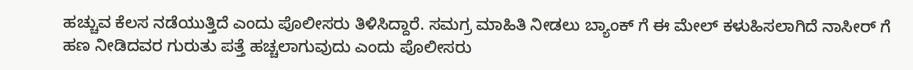ಹಚ್ಚುವ ಕೆಲಸ ನಡೆಯುತ್ತಿದೆ ಎಂದು ಪೊಲೀಸರು ತಿಳಿಸಿದ್ದಾರೆ. ಸಮಗ್ರ ಮಾಹಿತಿ ನೀಡಲು ಬ್ಯಾಂಕ್ ಗೆ ಈ ಮೇಲ್ ಕಳುಹಿಸಲಾಗಿದೆ ನಾಸೀರ್ ಗೆ ಹಣ ನೀಡಿದವರ ಗುರುತು ಪತ್ತೆ ಹಚ್ಚಲಾಗುವುದು ಎಂದು ಪೊಲೀಸರು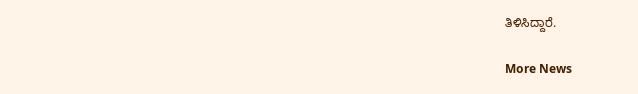ತಿಳಿಸಿದ್ದಾರೆ.

More News